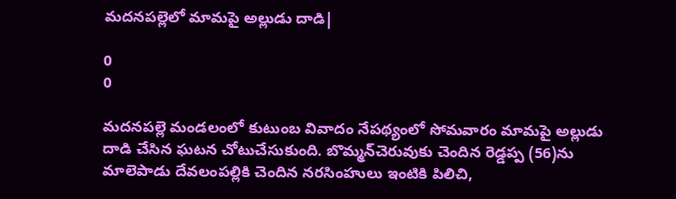మదనపల్లెలో మామపై అల్లుడు దాడి|

0
0

మదనపల్లె మండలంలో కుటుంబ వివాదం నేపథ్యంలో సోమవారం మామపై అల్లుడు దాడి చేసిన ఘటన చోటుచేసుకుంది. బొమ్మన్‌చెరువుకు చెందిన రెడ్డప్ప (56)ను మాలెపాడు దేవలంపల్లికి చెందిన నరసింహులు ఇంటికి పిలిచి,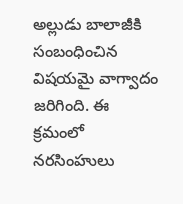అల్లుడు బాలాజీకి సంబంధించిన విషయమై వాగ్వాదం జరిగింది. ఈ క్రమంలో నరసింహులు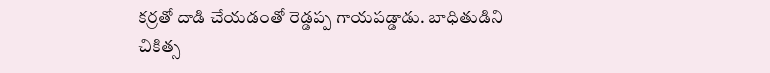కర్రతో దాడి చేయడంతో రెడ్డప్ప గాయపడ్డాడు. బాధితుడిని చికిత్స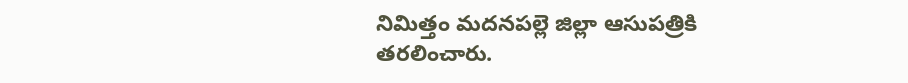నిమిత్తం మదనపల్లె జిల్లా ఆసుపత్రికి తరలించారు.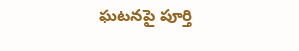ఘటనపై పూర్తి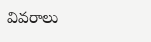వివరాలు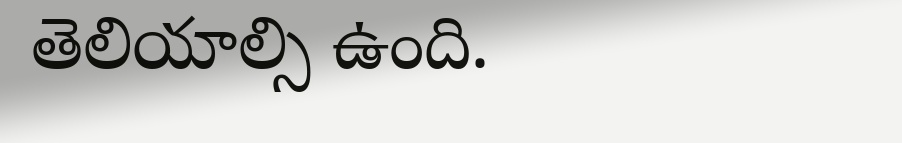తెలియాల్సి ఉంది.